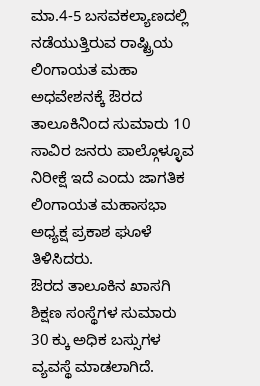ಮಾ.4-5 ಬಸವಕಲ್ಯಾಣದಲ್ಲಿ ನಡೆಯುತ್ತಿರುವ ರಾಷ್ಟ್ರಿಯ ಲಿಂಗಾಯತ ಮಹಾ ಅಧವೇಶನಕ್ಕೆ ಔರದ ತಾಲೂಕಿನಿಂದ ಸುಮಾರು 10 ಸಾವಿರ ಜನರು ಪಾಲ್ಗೊಳ್ಳೂವ ನಿರೀಕ್ಷೆ ಇದೆ ಎಂದು ಜಾಗತಿಕ ಲಿಂಗಾಯತ ಮಹಾಸಭಾ ಅಧ್ಯಕ್ಷ ಪ್ರಕಾಶ ಘೂಳೆ ತಿಳಿಸಿದರು.
ಔರದ ತಾಲೂಕಿನ ಖಾಸಗಿ ಶಿಕ್ಷಣ ಸಂಸ್ಥೆಗಳ ಸುಮಾರು 30 ಕ್ಕು ಅಧಿಕ ಬಸ್ಸುಗಳ ವ್ಯವಸ್ಥೆ ಮಾಡಲಾಗಿದೆ.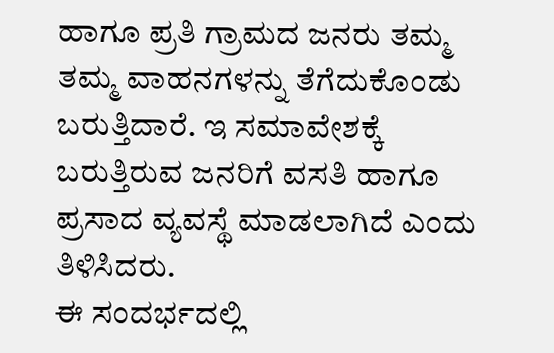ಹಾಗೂ ಪ್ರತಿ ಗ್ರಾಮದ ಜನರು ತಮ್ಮ ತಮ್ಮ ವಾಹನಗಳನ್ನು ತೆಗೆದುಕೊಂಡು ಬರುತ್ತಿದಾರೆ. ಇ ಸಮಾವೇಶಕ್ಕೆ ಬರುತ್ತಿರುವ ಜನರಿಗೆ ವಸತಿ ಹಾಗೂ ಪ್ರಸಾದ ವ್ಯವಸ್ಥೆ ಮಾಡಲಾಗಿದೆ ಎಂದು ತಿಳಿಸಿದರು.
ಈ ಸಂದರ್ಭದಲ್ಲಿ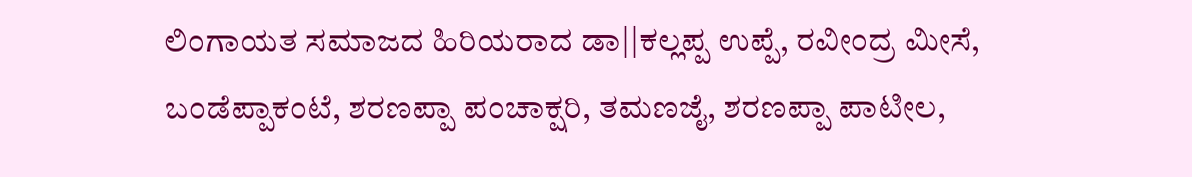ಲಿಂಗಾಯತ ಸಮಾಜದ ಹಿರಿಯರಾದ ಡಾ||ಕಲ್ಲಪ್ಪ ಉಪ್ಪೆ, ರವೀಂದ್ರ ಮೀಸೆ, ಬಂಡೆಪ್ಪಾಕಂಟೆ, ಶರಣಪ್ಪಾ ಪಂಚಾಕ್ಷರಿ, ತಮಣಜೈ, ಶರಣಪ್ಪಾ ಪಾಟೀಲ,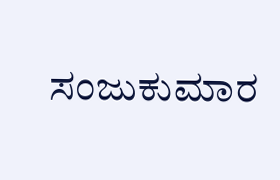ಸಂಜುಕುಮಾರ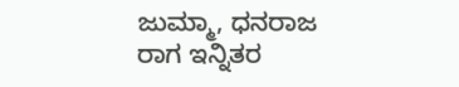ಜುಮ್ಮಾ, ಧನರಾಜ ರಾಗ ಇನ್ನಿತರ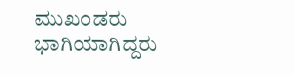ಮುಖಂಡರು ಭಾಗಿಯಾಗಿದ್ದರು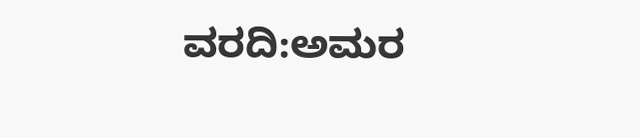ವರದಿ:ಅಮರ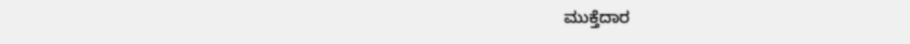ಮುಕ್ತೆದಾರ